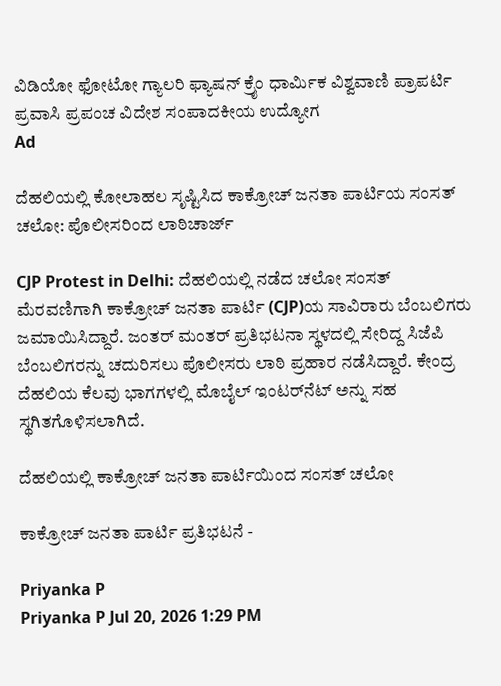ವಿಡಿಯೋ ಫೋಟೋ ಗ್ಯಾಲರಿ ಫ್ಯಾಷನ್ ಕ್ರೈಂ ಧಾರ್ಮಿಕ ವಿಶ್ವವಾಣಿ ಪ್ರಾಪರ್ಟಿ ಪ್ರವಾಸಿ ಪ್ರಪಂಚ ವಿದೇಶ ಸಂಪಾದಕೀಯ ಉದ್ಯೋಗ
Ad

ದೆಹಲಿಯಲ್ಲಿ ಕೋಲಾಹಲ ಸೃಷ್ಟಿಸಿದ ಕಾಕ್ರೋಚ್ ಜನತಾ ಪಾರ್ಟಿಯ ಸಂಸತ್ ಚಲೋ: ಪೊಲೀಸರಿಂದ ಲಾಠಿಚಾರ್ಜ್

CJP Protest in Delhi: ದೆಹಲಿಯಲ್ಲಿ ನಡೆದ ಚಲೋ ಸಂಸತ್ ಮೆರವಣಿಗಾಗಿ ಕಾಕ್ರೋಚ್ ಜನತಾ ಪಾರ್ಟಿ (CJP)ಯ ಸಾವಿರಾರು ಬೆಂಬಲಿಗರು ಜಮಾಯಿಸಿದ್ದಾರೆ. ಜಂತರ್ ಮಂತರ್ ಪ್ರತಿಭಟನಾ ಸ್ಥಳದಲ್ಲಿ ಸೇರಿದ್ದ ಸಿಜೆಪಿ ಬೆಂಬಲಿಗರನ್ನು ಚದುರಿಸಲು ಪೊಲೀಸರು ಲಾಠಿ ಪ್ರಹಾರ ನಡೆಸಿದ್ದಾರೆ. ಕೇಂದ್ರ ದೆಹಲಿಯ ಕೆಲವು ಭಾಗಗಳಲ್ಲಿ ಮೊಬೈಲ್ ಇಂಟರ್‌ನೆಟ್‌ ಅನ್ನು ಸಹ ಸ್ಥಗಿತಗೊಳಿಸಲಾಗಿದೆ.

ದೆಹಲಿಯಲ್ಲಿ ಕಾಕ್ರೋಚ್ ಜನತಾ ಪಾರ್ಟಿಯಿಂದ ಸಂಸತ್ ಚಲೋ

ಕಾಕ್ರೋಚ್ ಜನತಾ ಪಾರ್ಟಿ ಪ್ರತಿಭಟನೆ -

Priyanka P
Priyanka P Jul 20, 2026 1:29 PM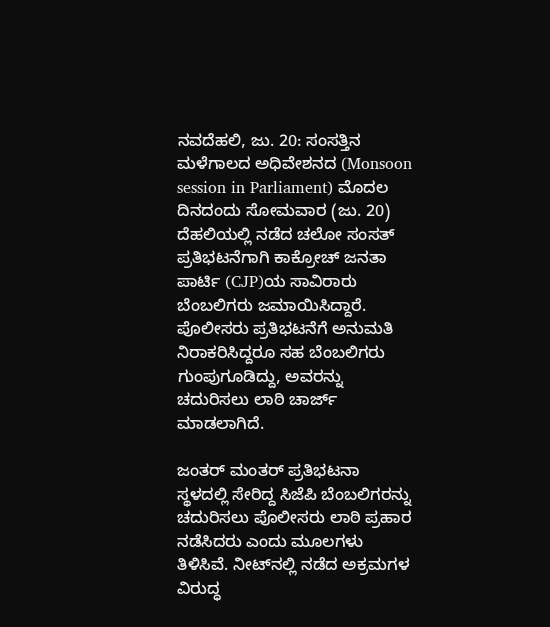ನವದೆಹಲಿ, ಜು. 20: ಸಂಸತ್ತಿನ ಮಳೆಗಾಲದ ಅಧಿವೇಶನದ (Monsoon session in Parliament) ಮೊದಲ ದಿನದಂದು ಸೋಮವಾರ (ಜು. 20) ದೆಹಲಿಯಲ್ಲಿ ನಡೆದ ಚಲೋ ಸಂಸತ್ ಪ್ರತಿಭಟನೆಗಾಗಿ ಕಾಕ್ರೋಚ್ ಜನತಾ ಪಾರ್ಟಿ (CJP)ಯ ಸಾವಿರಾರು ಬೆಂಬಲಿಗರು ಜಮಾಯಿಸಿದ್ದಾರೆ. ಪೊಲೀಸರು ಪ್ರತಿಭಟನೆಗೆ ಅನುಮತಿ ನಿರಾಕರಿಸಿದ್ದರೂ ಸಹ ಬೆಂಬಲಿಗರು ಗುಂಪುಗೂಡಿದ್ದು, ಅವರನ್ನು ಚದುರಿಸಲು ಲಾಠಿ ಚಾರ್ಜ್‌ ಮಾಡಲಾಗಿದೆ.

ಜಂತರ್ ಮಂತರ್ ಪ್ರತಿಭಟನಾ ಸ್ಥಳದಲ್ಲಿ ಸೇರಿದ್ದ ಸಿಜೆಪಿ ಬೆಂಬಲಿಗರನ್ನು ಚದುರಿಸಲು ಪೊಲೀಸರು ಲಾಠಿ ಪ್ರಹಾರ ನಡೆಸಿದರು ಎಂದು ಮೂಲಗಳು ತಿಳಿಸಿವೆ. ನೀಟ್‌ನಲ್ಲಿ ನಡೆದ ಅಕ್ರಮಗಳ ವಿರುದ್ಧ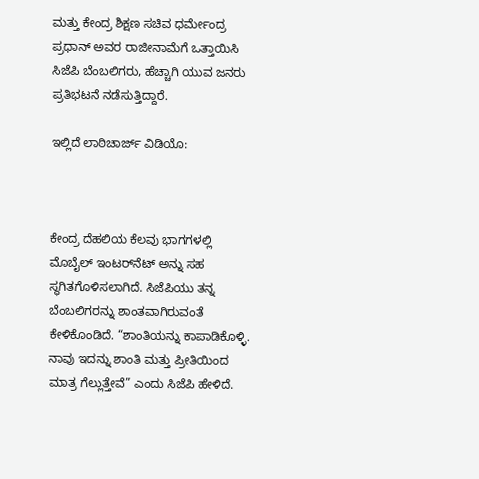ಮತ್ತು ಕೇಂದ್ರ ಶಿಕ್ಷಣ ಸಚಿವ ಧರ್ಮೇಂದ್ರ ಪ್ರಧಾನ್ ಅವರ ರಾಜೀನಾಮೆಗೆ ಒತ್ತಾಯಿಸಿ ಸಿಜೆಪಿ ಬೆಂಬಲಿಗರು, ಹೆಚ್ಚಾಗಿ ಯುವ ಜನರು ಪ್ರತಿಭಟನೆ ನಡೆಸುತ್ತಿದ್ದಾರೆ.

ಇಲ್ಲಿದೆ ಲಾಠಿಚಾರ್ಜ್ ವಿಡಿಯೊ:



ಕೇಂದ್ರ ದೆಹಲಿಯ ಕೆಲವು ಭಾಗಗಳಲ್ಲಿ ಮೊಬೈಲ್ ಇಂಟರ್‌ನೆಟ್‌ ಅನ್ನು ಸಹ ಸ್ಥಗಿತಗೊಳಿಸಲಾಗಿದೆ. ಸಿಜೆಪಿಯು ತನ್ನ ಬೆಂಬಲಿಗರನ್ನು ಶಾಂತವಾಗಿರುವಂತೆ ಕೇಳಿಕೊಂಡಿದೆ. “ಶಾಂತಿಯನ್ನು ಕಾಪಾಡಿಕೊಳ್ಳಿ. ನಾವು ಇದನ್ನು ಶಾಂತಿ ಮತ್ತು ಪ್ರೀತಿಯಿಂದ ಮಾತ್ರ ಗೆಲ್ಲುತ್ತೇವೆ” ಎಂದು ಸಿಜೆಪಿ ಹೇಳಿದೆ.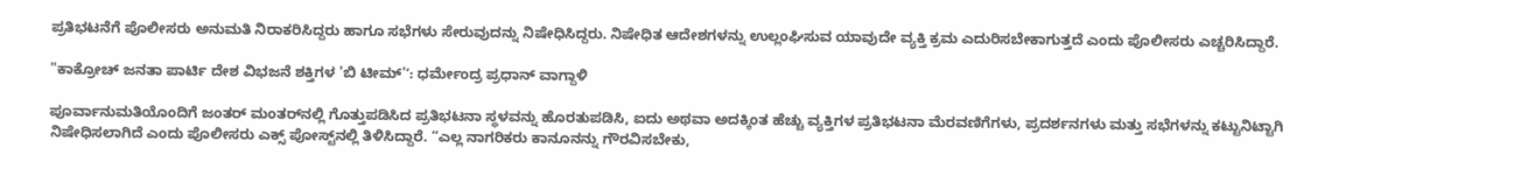ಪ್ರತಿಭಟನೆಗೆ ಪೊಲೀಸರು ಅನುಮತಿ ನಿರಾಕರಿಸಿದ್ದರು ಹಾಗೂ ಸಭೆಗಳು ಸೇರುವುದನ್ನು ನಿಷೇಧಿಸಿದ್ದರು. ನಿಷೇಧಿತ ಆದೇಶಗಳನ್ನು ಉಲ್ಲಂಘಿಸುವ ಯಾವುದೇ ವ್ಯಕ್ತಿ ಕ್ರಮ ಎದುರಿಸಬೇಕಾಗುತ್ತದೆ ಎಂದು ಪೊಲೀಸರು ಎಚ್ಚರಿಸಿದ್ದಾರೆ.

"ಕಾಕ್ರೋಚ್ ಜನತಾ ಪಾರ್ಟಿ ದೇಶ ವಿಭಜನೆ ಶಕ್ತಿಗಳ 'ಬಿ ಟೀಮ್'ʼ: ಧರ್ಮೇಂದ್ರ ಪ್ರಧಾನ್‌ ವಾಗ್ದಾಳಿ

ಪೂರ್ವಾನುಮತಿಯೊಂದಿಗೆ ಜಂತರ್ ಮಂತರ್‌ನಲ್ಲಿ ಗೊತ್ತುಪಡಿಸಿದ ಪ್ರತಿಭಟನಾ ಸ್ಥಳವನ್ನು ಹೊರತುಪಡಿಸಿ, ಐದು ಅಥವಾ ಅದಕ್ಕಿಂತ ಹೆಚ್ಚು ವ್ಯಕ್ತಿಗಳ ಪ್ರತಿಭಟನಾ ಮೆರವಣಿಗೆಗಳು, ಪ್ರದರ್ಶನಗಳು ಮತ್ತು ಸಭೆಗಳನ್ನು ಕಟ್ಟುನಿಟ್ಟಾಗಿ ನಿಷೇಧಿಸಲಾಗಿದೆ ಎಂದು ಪೊಲೀಸರು ಎಕ್ಸ್‌ ಪೋಸ್ಟ್‌ನಲ್ಲಿ ತಿಳಿಸಿದ್ದಾರೆ. “ಎಲ್ಲ ನಾಗರಿಕರು ಕಾನೂನನ್ನು ಗೌರವಿಸಬೇಕು,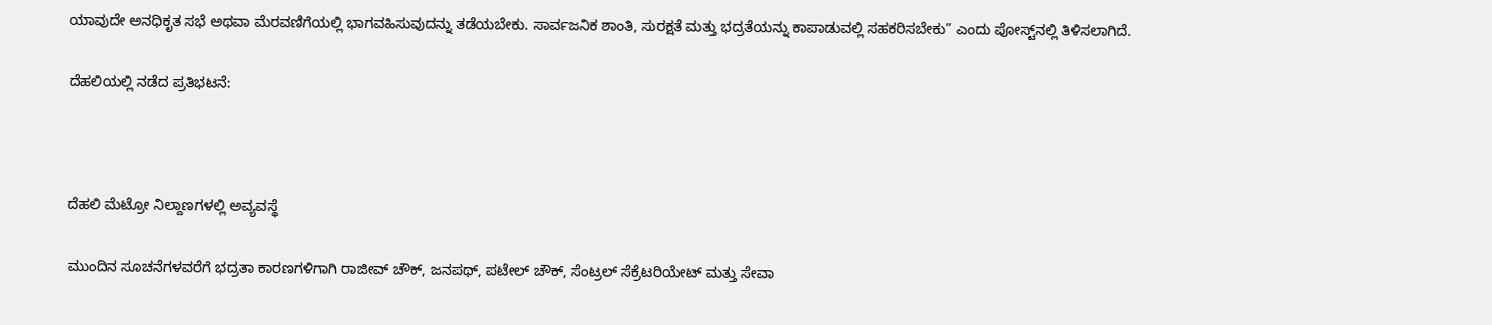ಯಾವುದೇ ಅನಧಿಕೃತ ಸಭೆ ಅಥವಾ ಮೆರವಣಿಗೆಯಲ್ಲಿ ಭಾಗವಹಿಸುವುದನ್ನು ತಡೆಯಬೇಕು. ಸಾರ್ವಜನಿಕ ಶಾಂತಿ, ಸುರಕ್ಷತೆ ಮತ್ತು ಭದ್ರತೆಯನ್ನು ಕಾಪಾಡುವಲ್ಲಿ ಸಹಕರಿಸಬೇಕು” ಎಂದು ಪೋಸ್ಟ್‌ನಲ್ಲಿ ತಿಳಿಸಲಾಗಿದೆ.

ದೆಹಲಿಯಲ್ಲಿ ನಡೆದ ಪ್ರತಿಭಟನೆ:



ದೆಹಲಿ ಮೆಟ್ರೋ ನಿಲ್ದಾಣಗಳಲ್ಲಿ ಅವ್ಯವಸ್ಥೆ

ಮುಂದಿನ ಸೂಚನೆಗಳವರೆಗೆ ಭದ್ರತಾ ಕಾರಣಗಳಿಗಾಗಿ ರಾಜೀವ್ ಚೌಕ್, ಜನಪಥ್, ಪಟೇಲ್ ಚೌಕ್, ಸೆಂಟ್ರಲ್ ಸೆಕ್ರೆಟರಿಯೇಟ್ ಮತ್ತು ಸೇವಾ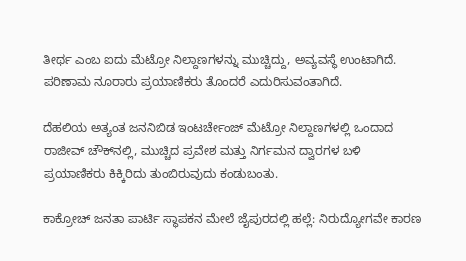ತೀರ್ಥ ಎಂಬ ಐದು ಮೆಟ್ರೋ ನಿಲ್ದಾಣಗಳನ್ನು ಮುಚ್ಚಿದ್ದು, ಅವ್ಯವಸ್ಥೆ ಉಂಟಾಗಿದೆ. ಪರಿಣಾಮ ನೂರಾರು ಪ್ರಯಾಣಿಕರು ತೊಂದರೆ ಎದುರಿಸುವಂತಾಗಿದೆ.

ದೆಹಲಿಯ ಅತ್ಯಂತ ಜನನಿಬಿಡ ಇಂಟರ್ಚೇಂಜ್ ಮೆಟ್ರೋ ನಿಲ್ದಾಣಗಳಲ್ಲಿ ಒಂದಾದ ರಾಜೀವ್ ಚೌಕ್‌ನಲ್ಲಿ, ಮುಚ್ಚಿದ ಪ್ರವೇಶ ಮತ್ತು ನಿರ್ಗಮನ ದ್ವಾರಗಳ ಬಳಿ ಪ್ರಯಾಣಿಕರು ಕಿಕ್ಕಿರಿದು ತುಂಬಿರುವುದು ಕಂಡುಬಂತು.

ಕಾಕ್ರೋಚ್ ಜನತಾ ಪಾರ್ಟಿ ಸ್ಥಾಪಕನ ಮೇಲೆ ಜೈಪುರದಲ್ಲಿ ಹಲ್ಲೆ: ನಿರುದ್ಯೋಗವೇ ಕಾರಣ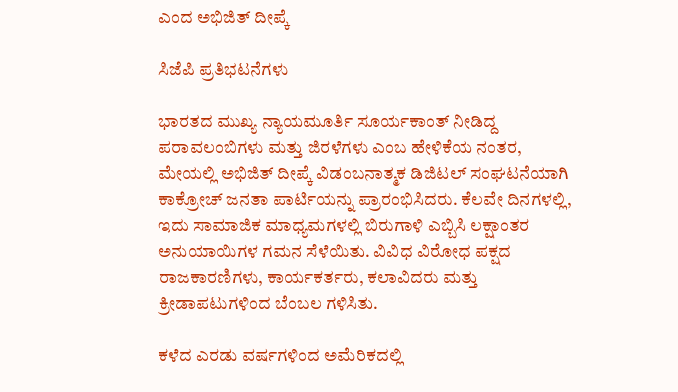ಎಂದ ಅಭಿಜಿತ್‌ ದೀಪ್ಕೆ

ಸಿಜೆಪಿ ಪ್ರತಿಭಟನೆಗಳು

ಭಾರತದ ಮುಖ್ಯ ನ್ಯಾಯಮೂರ್ತಿ ಸೂರ್ಯಕಾಂತ್ ನೀಡಿದ್ದ ಪರಾವಲಂಬಿಗಳು ಮತ್ತು ಜಿರಳೆಗಳು ಎಂಬ ಹೇಳಿಕೆಯ ನಂತರ, ಮೇಯಲ್ಲಿ ಅಭಿಜಿತ್ ದೀಪ್ಕೆ ವಿಡಂಬನಾತ್ಮಕ ಡಿಜಿಟಲ್ ಸಂಘಟನೆಯಾಗಿ ಕಾಕ್ರೋಚ್ ಜನತಾ ಪಾರ್ಟಿಯನ್ನು ಪ್ರಾರಂಭಿಸಿದರು. ಕೆಲವೇ ದಿನಗಳಲ್ಲಿ, ಇದು ಸಾಮಾಜಿಕ ಮಾಧ್ಯಮಗಳಲ್ಲಿ ಬಿರುಗಾಳಿ ಎಬ್ಬಿಸಿ ಲಕ್ಷಾಂತರ ಅನುಯಾಯಿಗಳ ಗಮನ ಸೆಳೆಯಿತು. ವಿವಿಧ ವಿರೋಧ ಪಕ್ಷದ ರಾಜಕಾರಣಿಗಳು, ಕಾರ್ಯಕರ್ತರು, ಕಲಾವಿದರು ಮತ್ತು ಕ್ರೀಡಾಪಟುಗಳಿಂದ ಬೆಂಬಲ ಗಳಿಸಿತು.

ಕಳೆದ ಎರಡು ವರ್ಷಗಳಿಂದ ಅಮೆರಿಕದಲ್ಲಿ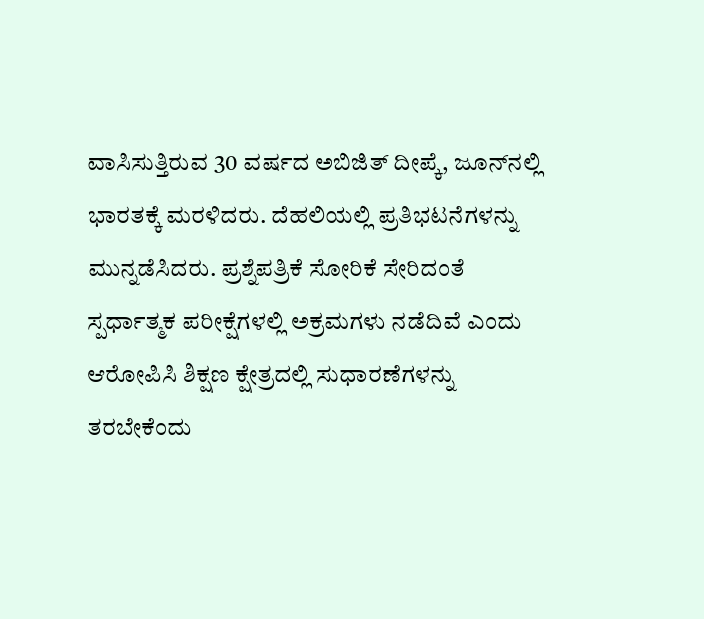ವಾಸಿಸುತ್ತಿರುವ 30 ವರ್ಷದ ಅಬಿಜಿತ್‌ ದೀಪ್ಕೆ, ಜೂನ್‌ನಲ್ಲಿ ಭಾರತಕ್ಕೆ ಮರಳಿದರು. ದೆಹಲಿಯಲ್ಲಿ ಪ್ರತಿಭಟನೆಗಳನ್ನು ಮುನ್ನಡೆಸಿದರು. ಪ್ರಶ್ನೆಪತ್ರಿಕೆ ಸೋರಿಕೆ ಸೇರಿದಂತೆ ಸ್ಪರ್ಧಾತ್ಮಕ ಪರೀಕ್ಷೆಗಳಲ್ಲಿ ಅಕ್ರಮಗಳು ನಡೆದಿವೆ ಎಂದು ಆರೋಪಿಸಿ ಶಿಕ್ಷಣ ಕ್ಷೇತ್ರದಲ್ಲಿ ಸುಧಾರಣೆಗಳನ್ನು ತರಬೇಕೆಂದು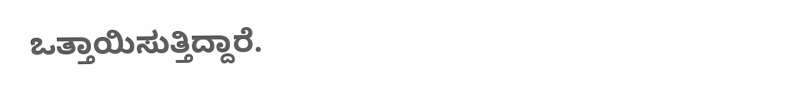ಒತ್ತಾಯಿಸುತ್ತಿದ್ದಾರೆ.